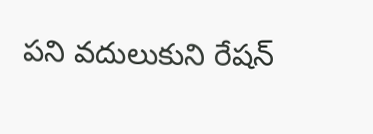పని వదులుకుని రేషన్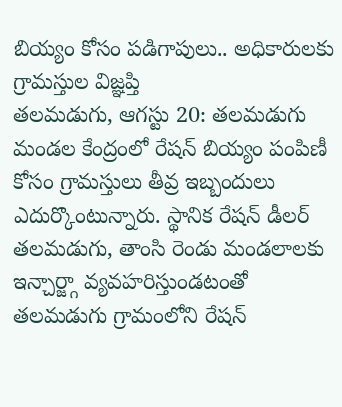బియ్యం కోసం పడిగాపులు.. అధికారులకు గ్రామస్తుల విజ్ఞప్తి
తలమడుగు, ఆగస్టు 20: తలమడుగు మండల కేంద్రంలో రేషన్ బియ్యం పంపిణీ కోసం గ్రామస్తులు తీవ్ర ఇబ్బందులు ఎదుర్కొంటున్నారు. స్థానిక రేషన్ డీలర్ తలమడుగు, తాంసి రెండు మండలాలకు ఇన్చార్జ్గా వ్యవహరిస్తుండటంతో తలమడుగు గ్రామంలోని రేషన్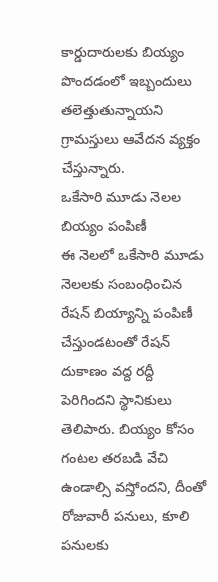కార్డుదారులకు బియ్యం పొందడంలో ఇబ్బందులు తలెత్తుతున్నాయని గ్రామస్తులు ఆవేదన వ్యక్తం చేస్తున్నారు.
ఒకేసారి మూడు నెలల బియ్యం పంపిణీ
ఈ నెలలో ఒకేసారి మూడు నెలలకు సంబంధించిన రేషన్ బియ్యాన్ని పంపిణీ చేస్తుండటంతో రేషన్ దుకాణం వద్ద రద్దీ పెరిగిందని స్థానికులు తెలిపారు. బియ్యం కోసం గంటల తరబడి వేచి ఉండాల్సి వస్తోందని, దీంతో రోజువారీ పనులు, కూలి పనులకు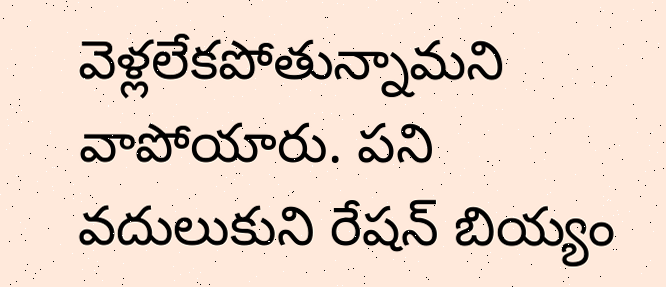వెళ్లలేకపోతున్నామని వాపోయారు. పని వదులుకుని రేషన్ బియ్యం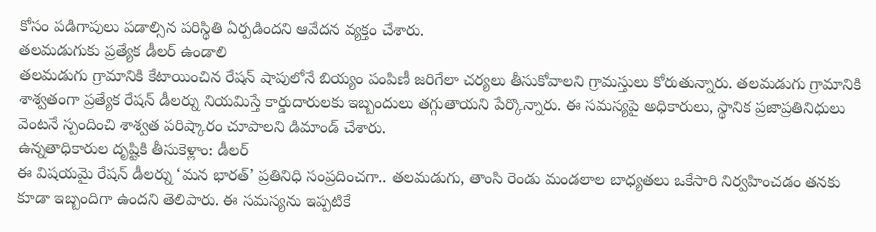కోసం పడిగాపులు పడాల్సిన పరిస్థితి ఏర్పడిందని ఆవేదన వ్యక్తం చేశారు.
తలమడుగుకు ప్రత్యేక డీలర్ ఉండాలి
తలమడుగు గ్రామానికి కేటాయించిన రేషన్ షాపులోనే బియ్యం పంపిణీ జరిగేలా చర్యలు తీసుకోవాలని గ్రామస్తులు కోరుతున్నారు. తలమడుగు గ్రామానికి శాశ్వతంగా ప్రత్యేక రేషన్ డీలర్ను నియమిస్తే కార్డుదారులకు ఇబ్బందులు తగ్గుతాయని పేర్కొన్నారు. ఈ సమస్యపై అధికారులు, స్థానిక ప్రజాప్రతినిధులు వెంటనే స్పందించి శాశ్వత పరిష్కారం చూపాలని డిమాండ్ చేశారు.
ఉన్నతాధికారుల దృష్టికి తీసుకెళ్లాం: డీలర్
ఈ విషయమై రేషన్ డీలర్ను ‘మన భారత్’ ప్రతినిధి సంప్రదించగా.. తలమడుగు, తాంసి రెండు మండలాల బాధ్యతలు ఒకేసారి నిర్వహించడం తనకు కూడా ఇబ్బందిగా ఉందని తెలిపారు. ఈ సమస్యను ఇప్పటికే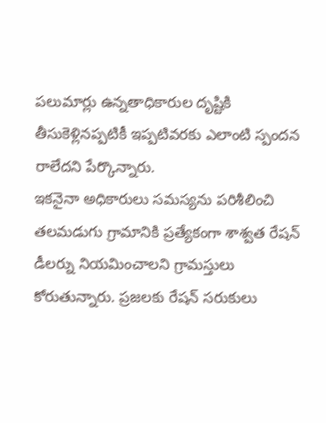పలుమార్లు ఉన్నతాధికారుల దృష్టికి తీసుకెళ్లినప్పటికీ ఇప్పటివరకు ఎలాంటి స్పందన రాలేదని పేర్కొన్నారు.
ఇకనైనా అధికారులు సమస్యను పరిశీలించి తలమడుగు గ్రామానికి ప్రత్యేకంగా శాశ్వత రేషన్ డీలర్ను నియమించాలని గ్రామస్తులు కోరుతున్నారు. ప్రజలకు రేషన్ సరుకులు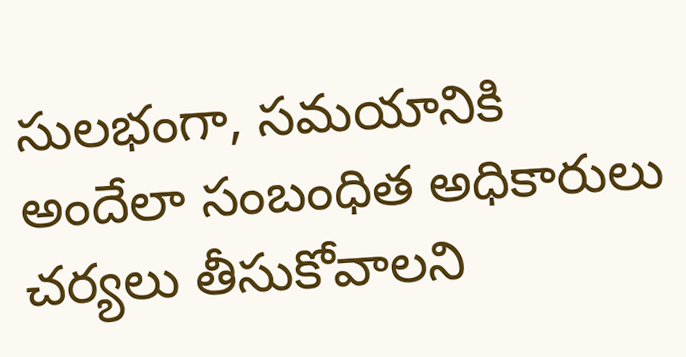సులభంగా, సమయానికి అందేలా సంబంధిత అధికారులు చర్యలు తీసుకోవాలని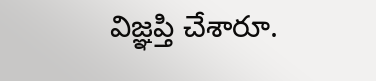విజ్ఞప్తి చేశారూ.